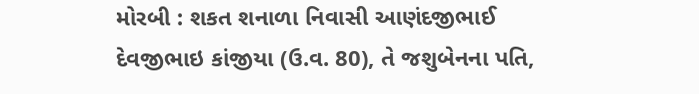મોરબી : શકત શનાળા નિવાસી આણંદજીભાઈ દેવજીભાઇ કાંજીયા (ઉ.વ. 80), તે જશુબેનના પતિ,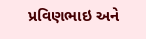પ્રવિણભાઇ અને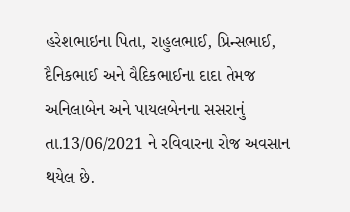હરેશભાઇના પિતા, રાહુલભાઈ, પ્રિન્સભાઈ, દૈનિકભાઈ અને વૈદિકભાઈના દાદા તેમજ અનિલાબેન અને પાયલબેનના સસરાનું તા.13/06/2021 ને રવિવારના રોજ અવસાન થયેલ છે.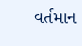વર્તમાન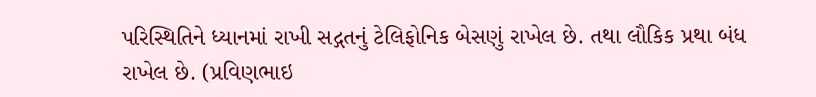પરિસ્થિતિને ધ્યાનમાં રાખી સદ્ગતનું ટેલિફોનિક બેસણું રાખેલ છે. તથા લૌકિક પ્રથા બંધ રાખેલ છે. (પ્રવિણભાઇ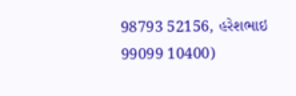98793 52156, હરેશભાઇ 99099 10400)